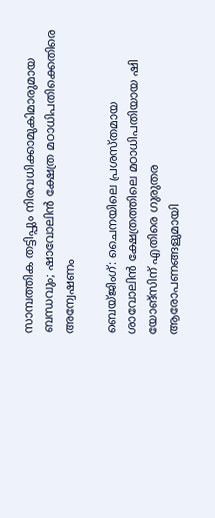സാമ്പത്തിക തട്ടിപ്പും നിരവധിക്കാമുകിമാരുമായ ബന്ധവും; ഷാവോലിൻ ക്ഷേത്ര മഠാധിപതിക്കെതിരെ അന്വേഷണം

ബെയ്ജിംഗ്: ചൈനയിലെ പ്രശസ്തമായ ശാവോലിൻ ക്ഷേത്രത്തിലെ മഠാധിപതിയായ ഷി യോങ്‌സിന് എതിരെ ഗുരുതര ആരോപണങ്ങളുമായി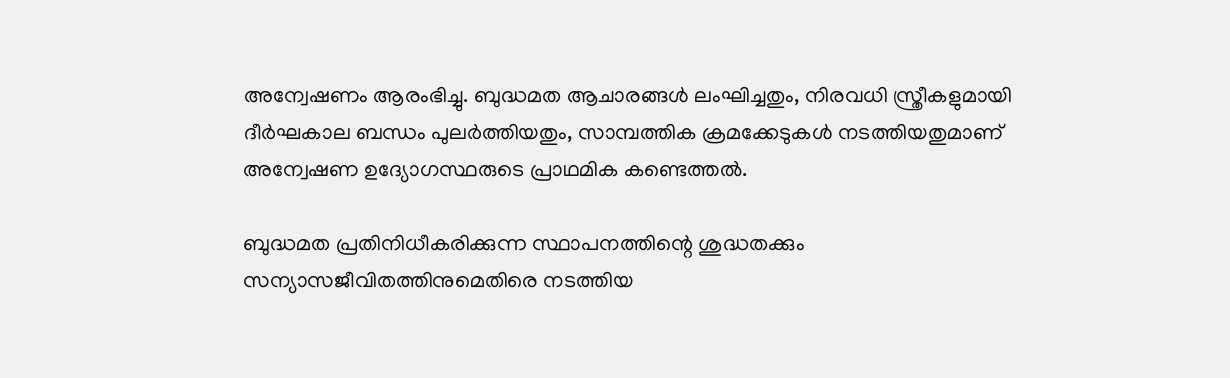അന്വേഷണം ആരംഭിച്ചു. ബുദ്ധമത ആചാരങ്ങൾ ലംഘിച്ചതും, നിരവധി സ്ത്രീകളുമായി ദീർഘകാല ബന്ധം പുലർത്തിയതും, സാമ്പത്തിക ക്രമക്കേടുകൾ നടത്തിയതുമാണ് അന്വേഷണ ഉദ്യോഗസ്ഥരുടെ പ്രാഥമിക കണ്ടെത്തൽ.

ബുദ്ധമത പ്രതിനിധീകരിക്കുന്ന സ്ഥാപനത്തിന്റെ ശുദ്ധതക്കും സന്യാസജീവിതത്തിനുമെതിരെ നടത്തിയ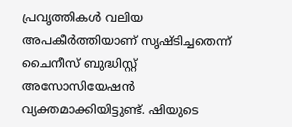പ്രവൃത്തികൾ വലിയ അപകീർത്തിയാണ് സൃഷ്ടിച്ചതെന്ന് ചൈനീസ് ബുദ്ധിസ്റ്റ് അസോസിയേഷൻ വ്യക്തമാക്കിയിട്ടുണ്ട്. ഷിയുടെ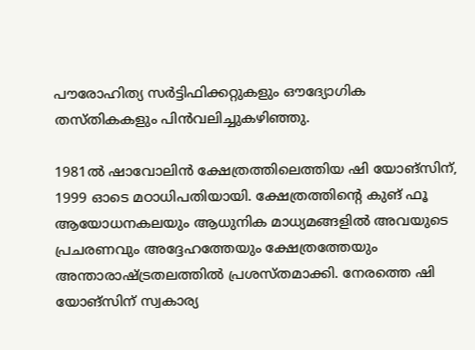പൗരോഹിത്യ സർട്ടിഫിക്കറ്റുകളും ഔദ്യോഗിക തസ്തികകളും പിന്‍വലിച്ചുകഴിഞ്ഞു.

1981ൽ ഷാവോലിൻ ക്ഷേത്രത്തിലെത്തിയ ഷി യോങ്‌സിന്, 1999 ഓടെ മഠാധിപതിയായി. ക്ഷേത്രത്തിന്റെ കുങ് ഫൂ ആയോധനകലയും ആധുനിക മാധ്യമങ്ങളിൽ അവയുടെ പ്രചരണവും അദ്ദേഹത്തേയും ക്ഷേത്രത്തേയും അന്താരാഷ്ട്രതലത്തിൽ പ്രശസ്തമാക്കി. നേരത്തെ ഷി യോങ്‌സിന് സ്വകാര്യ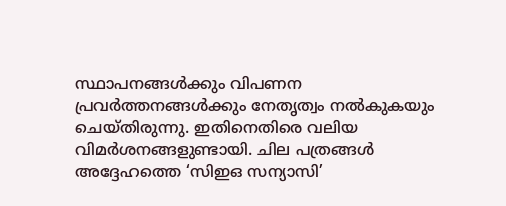സ്ഥാപനങ്ങൾക്കും വിപണന പ്രവർത്തനങ്ങൾക്കും നേതൃത്വം നൽകുകയും ചെയ്തിരുന്നു. ഇതിനെതിരെ വലിയ വിമർശനങ്ങളുണ്ടായി. ചില പത്രങ്ങൾ അദ്ദേഹത്തെ ‘സിഇഒ സന്യാസി’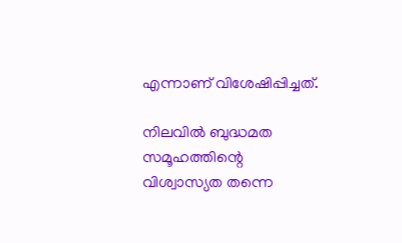എന്നാണ് വിശേഷിപ്പിച്ചത്.

നിലവിൽ ബുദ്ധമത സമൂഹത്തിന്റെ വിശ്വാസ്യത തന്നെ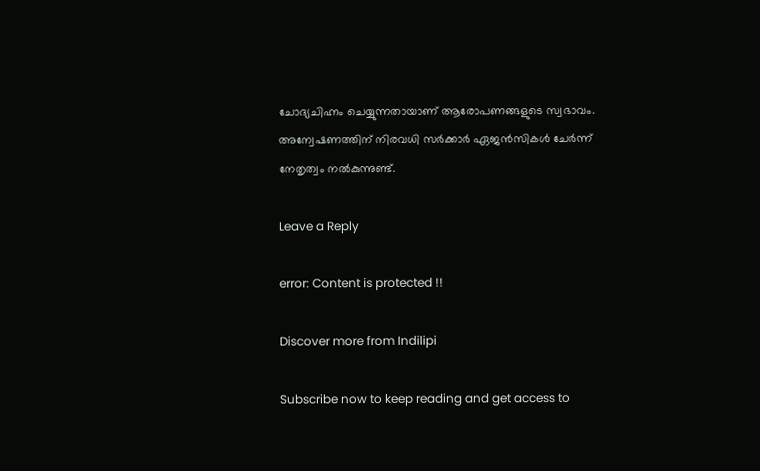ചോദ്യചിഹ്നം ചെയ്യുന്നതായാണ് ആരോപണങ്ങളുടെ സ്വഭാവം. അന്വേഷണത്തിന് നിരവധി സർക്കാർ ഏജൻസികൾ ചേർന്ന് നേതൃത്വം നൽകുന്നുണ്ട്.

Leave a Reply

error: Content is protected !!

Discover more from Indilipi

Subscribe now to keep reading and get access to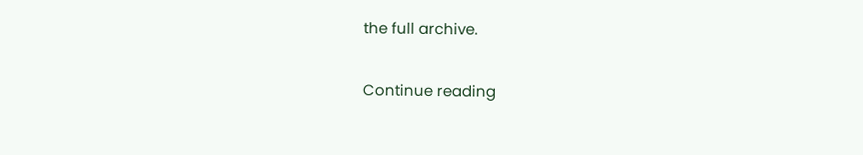the full archive.

Continue reading